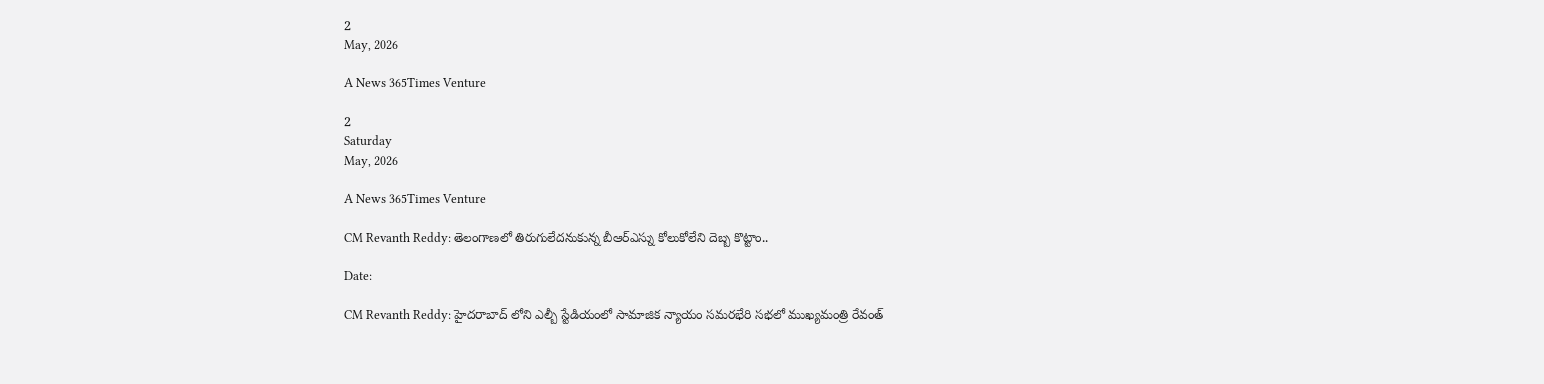2
May, 2026

A News 365Times Venture

2
Saturday
May, 2026

A News 365Times Venture

CM Revanth Reddy: తెలంగాణలో తిరుగులేదనుకున్న బీఆర్ఎస్ను కోలుకోలేని దెబ్బ కొట్టాం..

Date:

CM Revanth Reddy: హైదరాబాద్ లోని ఎల్బీ స్టేడియంలో సామాజిక న్యాయం సమరభేరి సభలో ముఖ్యమంత్రి రేవంత్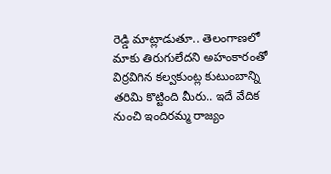రెడ్డి మాట్లాడుతూ.. తెలంగాణలో మాకు తిరుగులేదని అహంకారంతో విర్రవిగిన కల్వకుంట్ల కుటుంబాన్ని తరిమి కొట్టింది మీరు.. ఇదే వేదిక నుంచి ఇందిరమ్మ రాజ్యం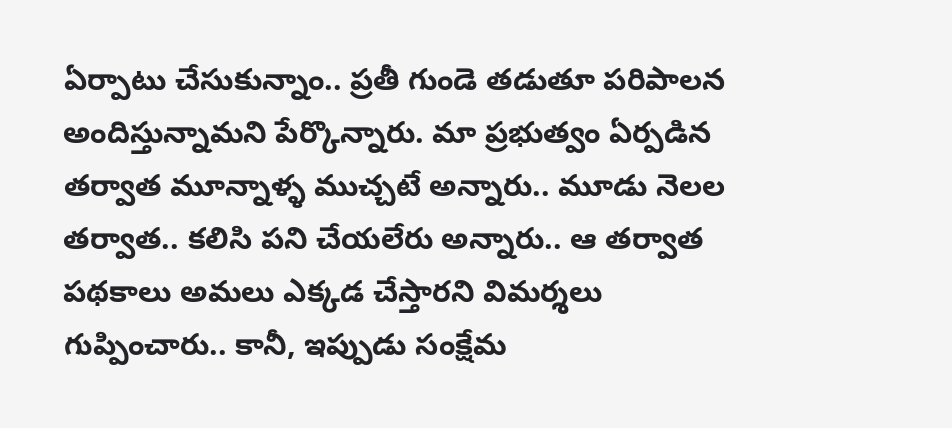ఏర్పాటు చేసుకున్నాం.. ప్రతీ గుండె తడుతూ పరిపాలన అందిస్తున్నామని పేర్కొన్నారు. మా ప్రభుత్వం ఏర్పడిన తర్వాత మూన్నాళ్ళ ముచ్చటే అన్నారు.. మూడు నెలల తర్వాత.. కలిసి పని చేయలేరు అన్నారు.. ఆ తర్వాత పథకాలు అమలు ఎక్కడ చేస్తారని విమర్శలు గుప్పించారు.. కానీ, ఇప్పుడు సంక్షేమ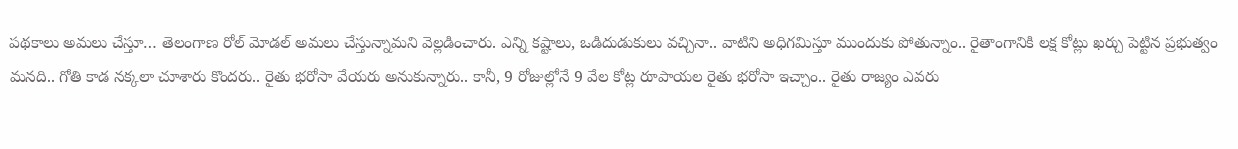పథకాలు అమలు చేస్తూ… తెలంగాణ రోల్ మోడల్ అమలు చేస్తున్నామని వెల్లడించారు. ఎన్ని కష్టాలు, ఒడిదుడుకులు వచ్చినా.. వాటిని అధిగమిస్తూ ముందుకు పోతున్నాం.. రైతాంగానికి లక్ష కోట్లు ఖర్చు పెట్టిన ప్రభుత్వం మనది.. గోతి కాడ నక్కలా చూశారు కొందరు.. రైతు భరోసా వేయరు అనుకున్నారు.. కానీ, 9 రోజుల్లోనే 9 వేల కోట్ల రూపాయల రైతు భరోసా ఇచ్చాం.. రైతు రాజ్యం ఎవరు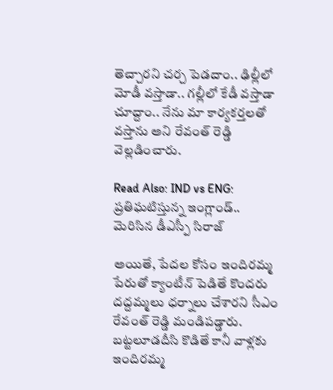తెచ్చారని చర్చ పెడదాం.. ఢిల్లీలో మోడీ వస్తాడా.. గల్లీలో కేడీ వస్తాడా చూద్దాం.. నేను మా కార్యకర్తలతో వస్తాను అని రేవంత్ రెడ్డి వెల్లడించారు.

Read Also: IND vs ENG: ప్రతిఘటిస్తున్న ఇంగ్లాండ్.. మెరిసిన డీఎస్పీ సిరాజ్

అయితే, పేదల కోసం ఇందిరమ్మ పేరుతో క్యాంటీన్ పెడితే కొందరు దద్దమ్మలు ధర్నాలు చేశారని సీఎం రేవంత్ రెడ్డి మండిపడ్డారు. బట్టలూడదీసి కొడితే కానీ వాళ్లకు ఇందిరమ్మ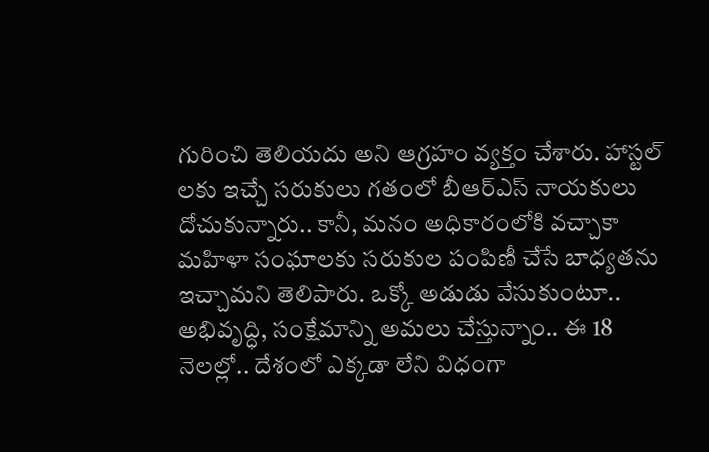గురించి తెలియదు అని ఆగ్రహం వ్యక్తం చేశారు. హాస్టల్ లకు ఇచ్చే సరుకులు గతంలో బీఆర్ఎస్ నాయకులు దోచుకున్నారు.. కానీ, మనం అధికారంలోకి వచ్చాకా మహిళా సంఘాలకు సరుకుల పంపిణీ చేసే బాధ్యతను ఇచ్చామని తెలిపారు. ఒక్కో అడుడు వేసుకుంటూ.. అభివృద్ధి, సంక్షేమాన్ని అమలు చేస్తున్నాం.. ఈ 18 నెలల్లో.. దేశంలో ఎక్కడా లేని విధంగా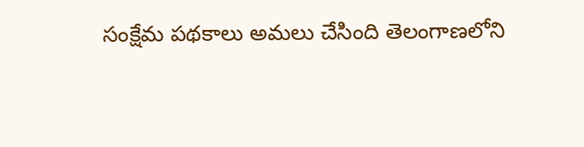సంక్షేమ పథకాలు అమలు చేసింది తెలంగాణలోని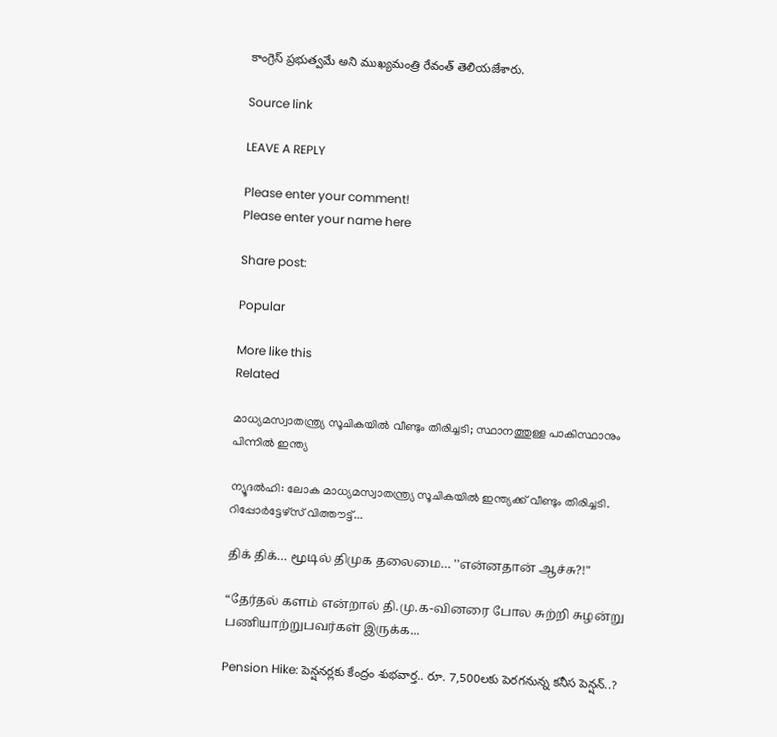కాంగ్రెస్ ప్రభుత్వమే అని ముఖ్యమంత్రి రేవంత్ తెలియజేశారు.

Source link

LEAVE A REPLY

Please enter your comment!
Please enter your name here

Share post:

Popular

More like this
Related

മാധ്യമസ്വാതന്ത്ര്യ സൂചികയില്‍ വീണ്ടും തിരിച്ചടി; സ്ഥാനത്തുള്ള പാകിസ്ഥാനും പിന്നില്‍ ഇന്ത്യ

ന്യൂദല്‍ഹി: ലോക മാധ്യമസ്വാതന്ത്ര്യ സൂചികയില്‍ ഇന്ത്യക്ക് വീണ്ടും തിരിച്ചടി. റിപ്പോര്‍ട്ടേഴ്സ് വിത്തൗട്ട്...

திக் திக்… மூடில் திமுக தலைமை… ''என்னதான் ஆச்சு?!"

“தேர்தல் களம் என்றால் தி.மு.க-வினரை போல சுற்றி சுழன்று பணியாற்றுபவர்கள் இருக்க...

Pension Hike: పెన్షనర్లకు కేంద్రం శుభవార్త.. రూ. 7,500లకు పెరగనున్న కనీస పెన్షన్..?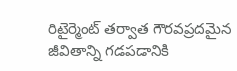రిటైర్మెంట్ తర్వాత గౌరవప్రదమైన జీవితాన్ని గడపడానికి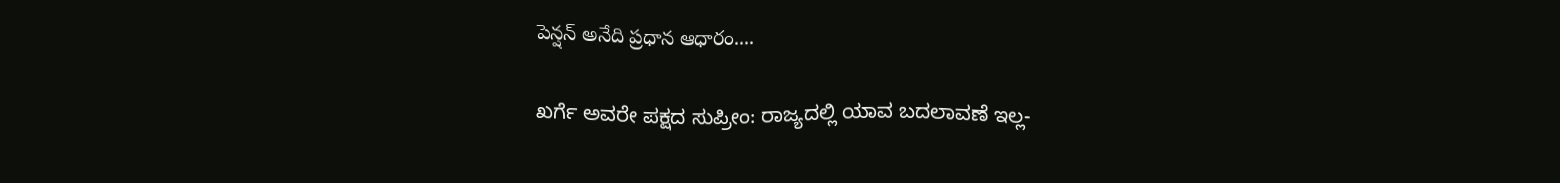పెన్షన్ అనేది ప్రధాన ఆధారం....

ಖರ್ಗೆ ಅವರೇ ಪಕ್ಷದ ಸುಪ್ರೀಂ: ರಾಜ್ಯದಲ್ಲಿ ಯಾವ ಬದಲಾವಣೆ ಇಲ್ಲ-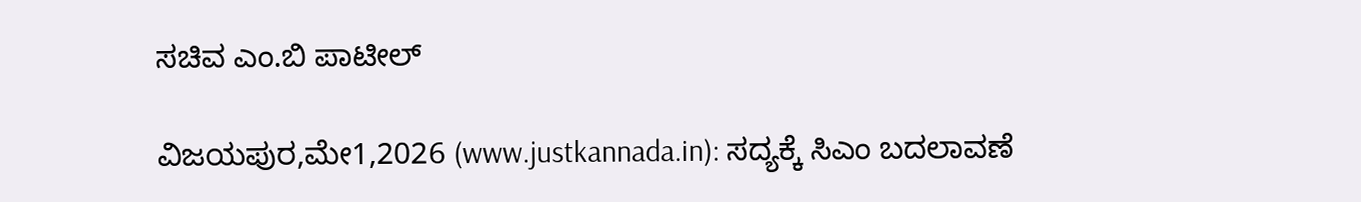ಸಚಿವ ಎಂ.ಬಿ ಪಾಟೀಲ್

ವಿಜಯಪುರ,ಮೇ1,2026 (www.justkannada.in): ಸದ್ಯಕ್ಕೆ ಸಿಎಂ ಬದಲಾವಣೆ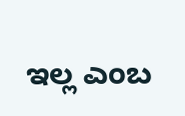ಇಲ್ಲ ಎಂಬ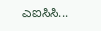ಎಐಸಿಸಿ...